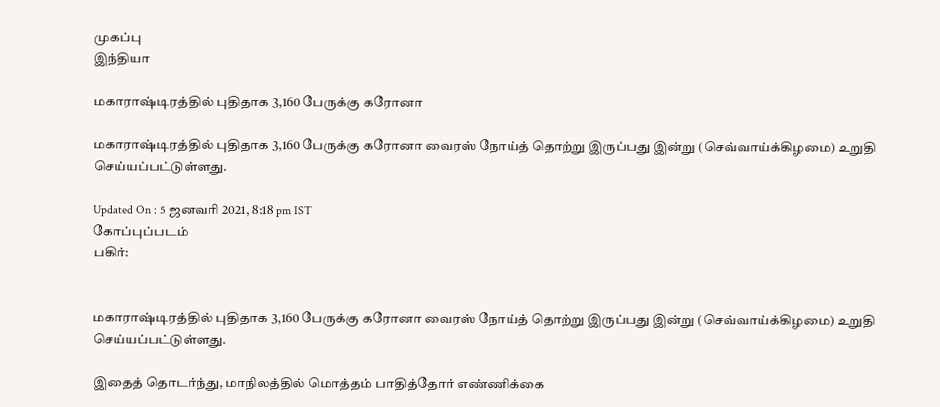முகப்பு
இந்தியா

மகாராஷ்டிரத்தில் புதிதாக 3,160 பேருக்கு கரோனா

மகாராஷ்டிரத்தில் புதிதாக 3,160 பேருக்கு கரோனா வைரஸ் நோய்த் தொற்று இருப்பது இன்று (செவ்வாய்க்கிழமை) உறுதி செய்யப்பட்டுள்ளது.

Updated On : 5 ஜனவரி 2021, 8:18 pm IST
கோப்புப்படம்
பகிர்:


மகாராஷ்டிரத்தில் புதிதாக 3,160 பேருக்கு கரோனா வைரஸ் நோய்த் தொற்று இருப்பது இன்று (செவ்வாய்க்கிழமை) உறுதி செய்யப்பட்டுள்ளது.

இதைத் தொடர்ந்து, மாநிலத்தில் மொத்தம் பாதித்தோர் எண்ணிக்கை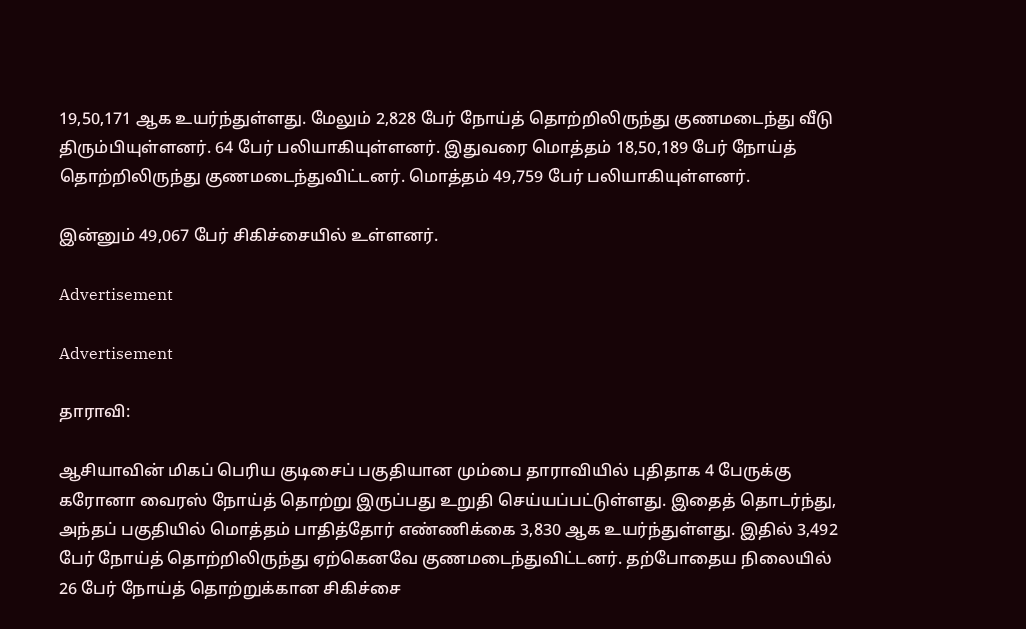19,50,171 ஆக உயர்ந்துள்ளது. மேலும் 2,828 பேர் நோய்த் தொற்றிலிருந்து குணமடைந்து வீடு திரும்பியுள்ளனர். 64 பேர் பலியாகியுள்ளனர். இதுவரை மொத்தம் 18,50,189 பேர் நோய்த் தொற்றிலிருந்து குணமடைந்துவிட்டனர். மொத்தம் 49,759 பேர் பலியாகியுள்ளனர்.

இன்னும் 49,067 பேர் சிகிச்சையில் உள்ளனர்.

Advertisement

Advertisement

தாராவி:

ஆசியாவின் மிகப் பெரிய குடிசைப் பகுதியான மும்பை தாராவியில் புதிதாக 4 பேருக்கு கரோனா வைரஸ் நோய்த் தொற்று இருப்பது உறுதி செய்யப்பட்டுள்ளது. இதைத் தொடர்ந்து, அந்தப் பகுதியில் மொத்தம் பாதித்தோர் எண்ணிக்கை 3,830 ஆக உயர்ந்துள்ளது. இதில் 3,492 பேர் நோய்த் தொற்றிலிருந்து ஏற்கெனவே குணமடைந்துவிட்டனர். தற்போதைய நிலையில் 26 பேர் நோய்த் தொற்றுக்கான சிகிச்சை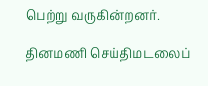பெற்று வருகின்றனர்.

தினமணி செய்திமடலைப்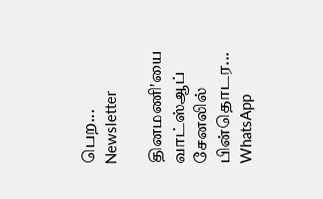பெற... Newsletter

தினமணி'யை வாட்ஸ்ஆப் சேனலில் பின்தொடர... WhatsApp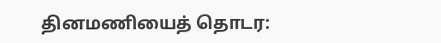தினமணியைத் தொடர: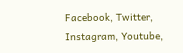Facebook, Twitter, Instagram, Youtube,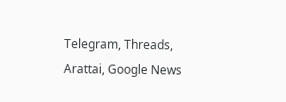Telegram, Threads, Arattai, Google News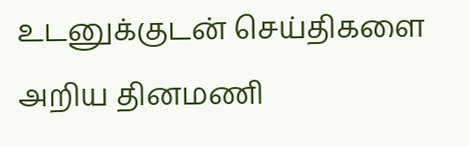உடனுக்குடன் செய்திகளை அறிய தினமணி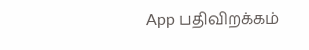App பதிவிறக்கம்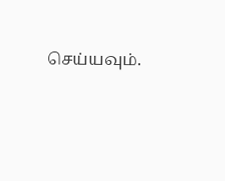செய்யவும்.